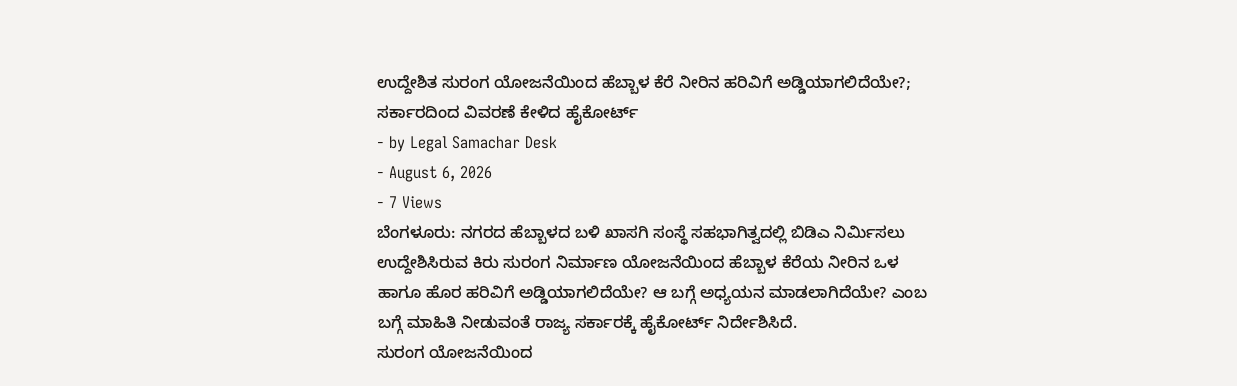ಉದ್ದೇಶಿತ ಸುರಂಗ ಯೋಜನೆಯಿಂದ ಹೆಬ್ಬಾಳ ಕೆರೆ ನೀರಿನ ಹರಿವಿಗೆ ಅಡ್ಡಿಯಾಗಲಿದೆಯೇ?; ಸರ್ಕಾರದಿಂದ ವಿವರಣೆ ಕೇಳಿದ ಹೈಕೋರ್ಟ್
- by Legal Samachar Desk
- August 6, 2026
- 7 Views
ಬೆಂಗಳೂರು: ನಗರದ ಹೆಬ್ಬಾಳದ ಬಳಿ ಖಾಸಗಿ ಸಂಸ್ಥೆ ಸಹಭಾಗಿತ್ವದಲ್ಲಿ ಬಿಡಿಎ ನಿರ್ಮಿಸಲು ಉದ್ದೇಶಿಸಿರುವ ಕಿರು ಸುರಂಗ ನಿರ್ಮಾಣ ಯೋಜನೆಯಿಂದ ಹೆಬ್ಬಾಳ ಕೆರೆಯ ನೀರಿನ ಒಳ ಹಾಗೂ ಹೊರ ಹರಿವಿಗೆ ಅಡ್ಡಿಯಾಗಲಿದೆಯೇ? ಆ ಬಗ್ಗೆ ಅಧ್ಯಯನ ಮಾಡಲಾಗಿದೆಯೇ? ಎಂಬ ಬಗ್ಗೆ ಮಾಹಿತಿ ನೀಡುವಂತೆ ರಾಜ್ಯ ಸರ್ಕಾರಕ್ಕೆ ಹೈಕೋರ್ಟ್ ನಿರ್ದೇಶಿಸಿದೆ.
ಸುರಂಗ ಯೋಜನೆಯಿಂದ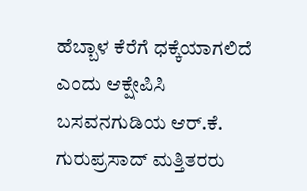ಹೆಬ್ಬಾಳ ಕೆರೆಗೆ ಧಕ್ಕೆಯಾಗಲಿದೆ ಎಂದು ಆಕ್ಷೇಪಿಸಿ ಬಸವನಗುಡಿಯ ಆರ್.ಕೆ. ಗುರುಪ್ರಸಾದ್ ಮತ್ತಿತರರು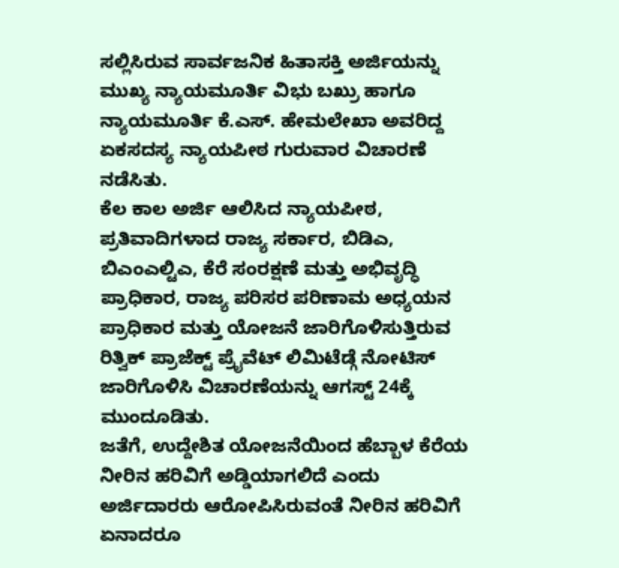ಸಲ್ಲಿಸಿರುವ ಸಾರ್ವಜನಿಕ ಹಿತಾಸಕ್ತಿ ಅರ್ಜಿಯನ್ನು ಮುಖ್ಯ ನ್ಯಾಯಮೂರ್ತಿ ವಿಭು ಬಖ್ರು ಹಾಗೂ ನ್ಯಾಯಮೂರ್ತಿ ಕೆ.ಎಸ್. ಹೇಮಲೇಖಾ ಅವರಿದ್ದ ಏಕಸದಸ್ಯ ನ್ಯಾಯಪೀಠ ಗುರುವಾರ ವಿಚಾರಣೆ ನಡೆಸಿತು.
ಕೆಲ ಕಾಲ ಅರ್ಜಿ ಆಲಿಸಿದ ನ್ಯಾಯಪೀಠ, ಪ್ರತಿವಾದಿಗಳಾದ ರಾಜ್ಯ ಸರ್ಕಾರ, ಬಿಡಿಎ, ಬಿಎಂಎಲ್ಟಿಎ, ಕೆರೆ ಸಂರಕ್ಷಣೆ ಮತ್ತು ಅಭಿವೃದ್ಧಿ ಪ್ರಾಧಿಕಾರ, ರಾಜ್ಯ ಪರಿಸರ ಪರಿಣಾಮ ಅಧ್ಯಯನ ಪ್ರಾಧಿಕಾರ ಮತ್ತು ಯೋಜನೆ ಜಾರಿಗೊಳಿಸುತ್ತಿರುವ ರಿತ್ವಿಕ್ ಪ್ರಾಜೆಕ್ಟ್ ಪ್ರೈವೆಟ್ ಲಿಮಿಟೆಡ್ಗೆ ನೋಟಿಸ್ ಜಾರಿಗೊಳಿಸಿ ವಿಚಾರಣೆಯನ್ನು ಆಗಸ್ಟ್ 24ಕ್ಕೆ ಮುಂದೂಡಿತು.
ಜತೆಗೆ, ಉದ್ದೇಶಿತ ಯೋಜನೆಯಿಂದ ಹೆಬ್ಬಾಳ ಕೆರೆಯ ನೀರಿನ ಹರಿವಿಗೆ ಅಡ್ಡಿಯಾಗಲಿದೆ ಎಂದು ಅರ್ಜಿದಾರರು ಆರೋಪಿಸಿರುವಂತೆ ನೀರಿನ ಹರಿವಿಗೆ ಏನಾದರೂ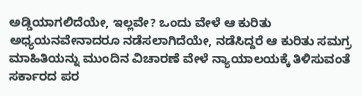ಅಡ್ಡಿಯಾಗಲಿದೆಯೇ, ಇಲ್ಲವೇ? ಒಂದು ವೇಳೆ ಆ ಕುರಿತು ಅಧ್ಯಯನವೇನಾದರೂ ನಡೆಸಲಾಗಿದೆಯೇ, ನಡೆಸಿದ್ದರೆ ಆ ಕುರಿತು ಸಮಗ್ರ ಮಾಹಿತಿಯನ್ನು ಮುಂದಿನ ವಿಚಾರಣೆ ವೇಳೆ ನ್ಯಾಯಾಲಯಕ್ಕೆ ತಿಳಿಸುವಂತೆ ಸರ್ಕಾರದ ಪರ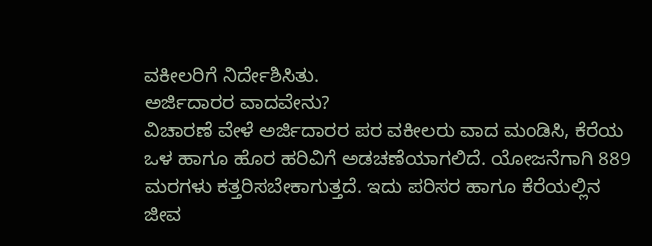ವಕೀಲರಿಗೆ ನಿರ್ದೇಶಿಸಿತು.
ಅರ್ಜಿದಾರರ ವಾದವೇನು?
ವಿಚಾರಣೆ ವೇಳೆ ಅರ್ಜಿದಾರರ ಪರ ವಕೀಲರು ವಾದ ಮಂಡಿಸಿ, ಕೆರೆಯ ಒಳ ಹಾಗೂ ಹೊರ ಹರಿವಿಗೆ ಅಡಚಣೆಯಾಗಲಿದೆ. ಯೋಜನೆಗಾಗಿ 889 ಮರಗಳು ಕತ್ತರಿಸಬೇಕಾಗುತ್ತದೆ. ಇದು ಪರಿಸರ ಹಾಗೂ ಕೆರೆಯಲ್ಲಿನ ಜೀವ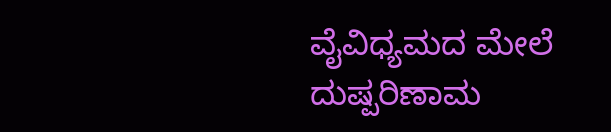ವೈವಿಧ್ಯಮದ ಮೇಲೆ ದುಷ್ಪರಿಣಾಮ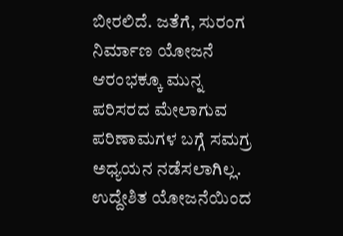ಬೀರಲಿದೆ. ಜತೆಗೆ, ಸುರಂಗ ನಿರ್ಮಾಣ ಯೋಜನೆ ಆರಂಭಕ್ಕೂ ಮುನ್ನ ಪರಿಸರದ ಮೇಲಾಗುವ ಪರಿಣಾಮಗಳ ಬಗ್ಗೆ ಸಮಗ್ರ ಅಧ್ಯಯನ ನಡೆಸಲಾಗಿಲ್ಲ. ಉದ್ದೇಶಿತ ಯೋಜನೆಯಿಂದ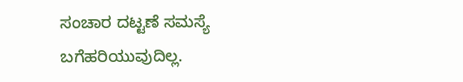ಸಂಚಾರ ದಟ್ಟಣೆ ಸಮಸ್ಯೆ ಬಗೆಹರಿಯುವುದಿಲ್ಲ.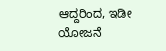ಆದ್ದರಿಂದ, ಇಡೀ ಯೋಜನೆ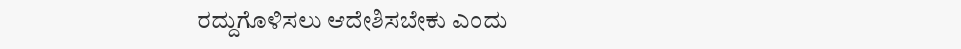ರದ್ದುಗೊಳಿಸಲು ಆದೇಶಿಸಬೇಕು ಎಂದು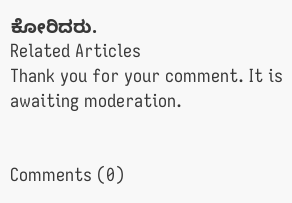ಕೋರಿದರು.
Related Articles
Thank you for your comment. It is awaiting moderation.


Comments (0)